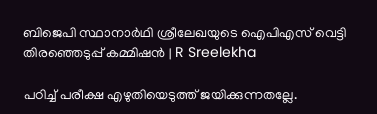ബിജെപി സ്ഥാനാര്‍ഥി ശ്രീലേഖയുടെ ഐപിഎസ് വെട്ടി തിരഞ്ഞെടുപ്പ് കമ്മിഷന്‍ | R Sreelekha

പഠിച്ച് പരീക്ഷ എഴുതിയെടുത്ത് ജയിക്കുന്നതല്ലേ.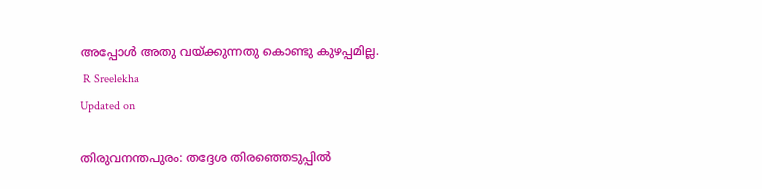അപ്പോള്‍ അതു വയ്ക്കുന്നതു കൊണ്ടു കുഴപ്പമില്ല.
 R Sreelekha
Updated on

തിരുവനന്തപുരം: തദ്ദേശ തിരഞ്ഞെടുപ്പില്‍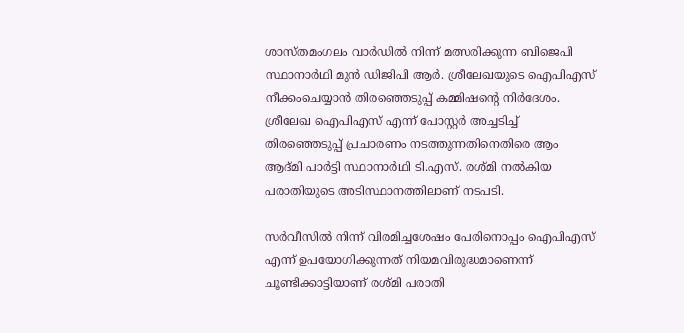ശാസ്തമംഗലം വാര്‍ഡില്‍ നിന്ന് മത്സരിക്കുന്ന ബിജെപി സ്ഥാനാര്‍ഥി മുന്‍ ഡിജിപി ആര്‍. ശ്രീലേഖയുടെ ഐപിഎസ് നീക്കംചെയ്യാന്‍ തിരഞ്ഞെടുപ്പ് കമ്മിഷന്റെ നിര്‍ദേശം. ശ്രീലേഖ ഐപിഎസ് എന്ന് പോസ്റ്റര്‍ അച്ചടിച്ച് തിരഞ്ഞെടുപ്പ് പ്രചാരണം നടത്തുന്നതിനെതിരെ ആം ആദ്മി പാര്‍ട്ടി സ്ഥാനാര്‍ഥി ടി.എസ്. രശ്മി നല്‍കിയ പരാതിയുടെ അടിസ്ഥാനത്തിലാണ് നടപടി.

സര്‍വീസില്‍ നിന്ന് വിരമിച്ചശേഷം പേരിനൊപ്പം ഐപിഎസ് എന്ന് ഉപയോഗിക്കുന്നത് നിയമവിരുദ്ധമാണെന്ന് ചൂണ്ടിക്കാട്ടിയാണ് രശ്മി പരാതി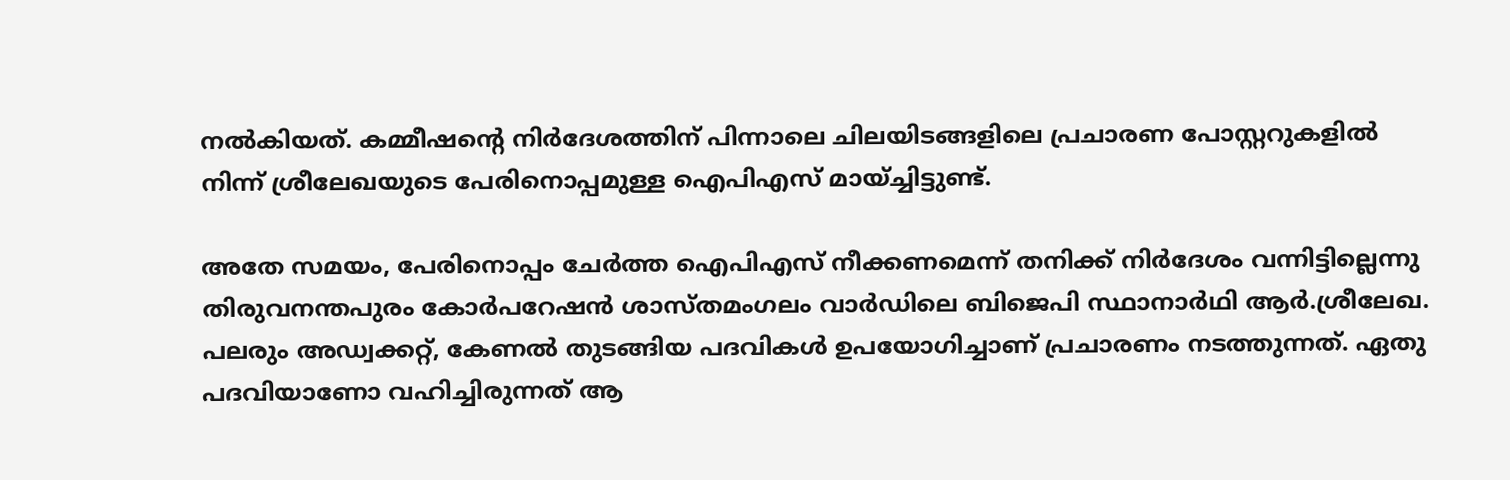നല്‍കിയത്. കമ്മീഷന്റെ നിര്‍ദേശത്തിന് പിന്നാലെ ചിലയിടങ്ങളിലെ പ്രചാരണ പോസ്റ്ററുകളില്‍ നിന്ന് ശ്രീലേഖയുടെ പേരിനൊപ്പമുള്ള ഐപിഎസ് മായ്ച്ചിട്ടുണ്ട്.

അതേ സമയം, പേരിനൊപ്പം ചേർത്ത ഐപിഎസ് നീക്കണമെന്ന് തനിക്ക് നിർദേശം വന്നിട്ടില്ലെന്നു തിരുവനന്തപുരം കോർപറേഷൻ ശാസ്തമംഗലം വാർഡിലെ ബിജെപി സ്ഥാനാര്‍ഥി ആര്‍.ശ്രീലേഖ. പലരും അഡ്വക്കറ്റ്, കേണല്‍ തുടങ്ങിയ പദവികള്‍ ഉപയോഗിച്ചാണ് പ്രചാരണം നടത്തുന്നത്. ഏതു പദവിയാണോ വഹിച്ചിരുന്നത് ആ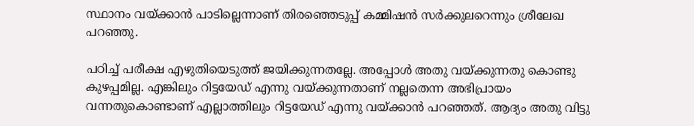സ്ഥാനം വയ്ക്കാന്‍ പാടില്ലെന്നാണ് തിരഞ്ഞെടുപ്പ് കമ്മിഷന്‍ സര്‍ക്കുലറെന്നും ശ്രീലേഖ പറഞ്ഞു.

പഠിച്ച് പരീക്ഷ എഴുതിയെടുത്ത് ജയിക്കുന്നതല്ലേ. അപ്പോള്‍ അതു വയ്ക്കുന്നതു കൊണ്ടു കുഴപ്പമില്ല. എങ്കിലും റിട്ടയേഡ് എന്നു വയ്ക്കുന്നതാണ് നല്ലതെന്ന അഭിപ്രായം വന്നതുകൊണ്ടാണ് എല്ലാത്തിലും റിട്ടയേഡ് എന്നു വയ്ക്കാന്‍ പറഞ്ഞത്. ആദ്യം അതു വിട്ടു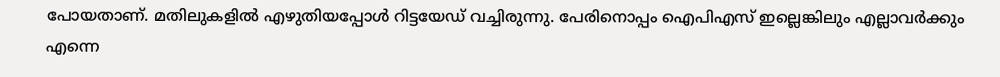പോയതാണ്. മതിലുകളില്‍ എഴുതിയപ്പോള്‍ റിട്ടയേഡ് വച്ചിരുന്നു. പേരിനൊപ്പം ഐപിഎസ് ഇല്ലെങ്കിലും എല്ലാവര്‍ക്കും എന്നെ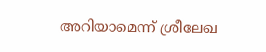അറിയാമെന്ന് ശ്രീലേഖ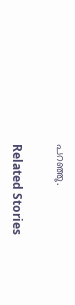പറഞ്ഞു.

Related Stories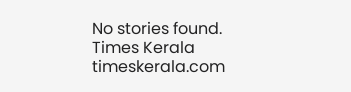No stories found.
Times Kerala
timeskerala.com